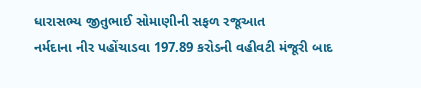ધારાસભ્ય જીતુભાઈ સોમાણીની સફળ રજૂઆત
નર્મદાના નીર પહોંચાડવા 197.89 કરોડની વહીવટી મંજૂરી બાદ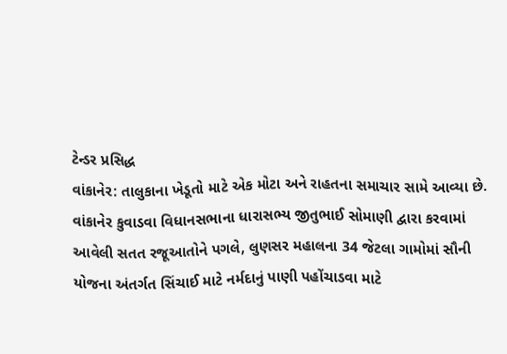ટેન્ડર પ્રસિદ્ધ
વાંકાનેર: તાલુકાના ખેડૂતો માટે એક મોટા અને રાહતના સમાચાર સામે આવ્યા છે. વાંકાનેર કુવાડવા વિધાનસભાના ધારાસભ્ય જીતુભાઈ સોમાણી દ્વારા કરવામાં આવેલી સતત રજૂઆતોને પગલે, લુણસર મહાલના 34 જેટલા ગામોમાં સૌની યોજના અંતર્ગત સિંચાઈ માટે નર્મદાનું પાણી પહોંચાડવા માટે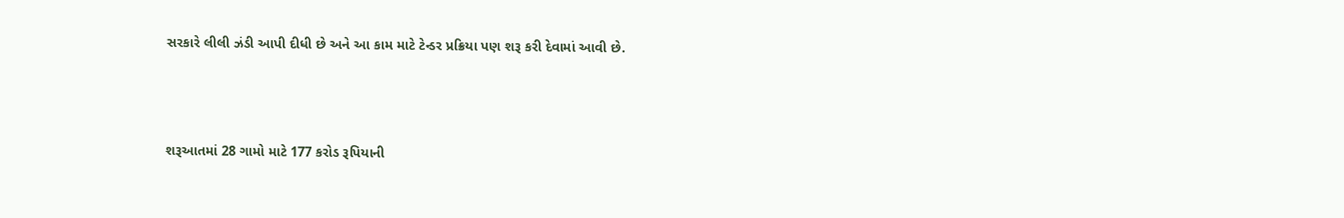સરકારે લીલી ઝંડી આપી દીધી છે અને આ કામ માટે ટેન્ડર પ્રક્રિયા પણ શરૂ કરી દેવામાં આવી છે.



શરૂઆતમાં 28 ગામો માટે 177 કરોડ રૂપિયાની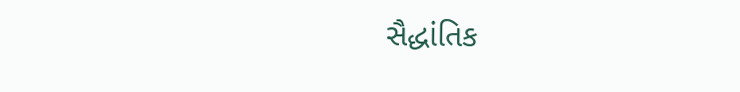સૈદ્ધાંતિક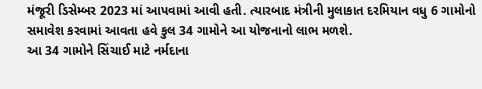મંજૂરી ડિસેમ્બર 2023 માં આપવામાં આવી હતી. ત્યારબાદ મંત્રીની મુલાકાત દરમિયાન વધુ 6 ગામોનો સમાવેશ કરવામાં આવતા હવે કુલ 34 ગામોને આ યોજનાનો લાભ મળશે.
આ 34 ગામોને સિંચાઈ માટે નર્મદાના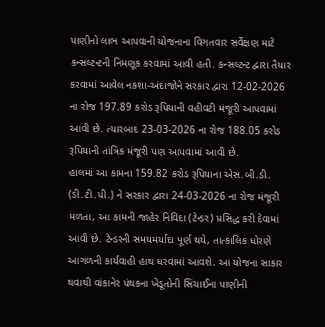પાણીનો લાભ આપવાની યોજનાના વિગતવાર સર્વેક્ષણ માટે કન્સલ્ટન્ટની નિમણૂક કરવામાં આવી હતી. કન્સલ્ટન્ટ દ્વારા તૈયાર કરવામાં આવેલ નકશા-અંદાજોને સરકાર દ્વારા 12-02-2026 ના રોજ 197.89 કરોડ રૂપિયાની વહીવટી મંજૂરી આપવામાં આવી છે. ત્યારબાદ 23-03-2026 ના રોજ 188.05 કરોડ રૂપિયાની તાંત્રિક મંજૂરી પણ આપવામાં આવી છે.
હાલમાં આ કામના 159.82 કરોડ રૂપિયાના એસ.બી.ડી. (ડી.ટી.પી.) ને સરકાર દ્વારા 24-03-2026 ના રોજ મંજૂરી મળતા, આ કામની જાહેર નિવિદા (ટેન્ડર) પ્રસિદ્ધ કરી દેવામાં આવી છે. ટેન્ડરની સમયમર્યાદા પૂર્ણ થયે, તાત્કાલિક ધોરણે આગળની કાર્યવાહી હાથ ધરવામાં આવશે. આ યોજના સાકાર થવાથી વાંકાનેર પંથકના ખેડૂતોની સિંચાઈના પાણીની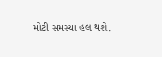મોટી સમસ્યા હલ થશે.